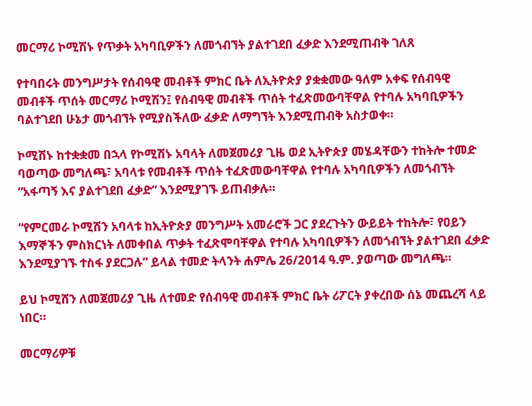መርማሪ ኮሚሽኑ የጥቃት አካባቢዎችን ለመጎብኘት ያልተገደበ ፈቃድ እንደሚጠብቅ ገለጸ

የተባበሩት መንግሥታት የሰብዓዊ መብቶች ምክር ቤት ለኢትዮጵያ ያቋቋመው ዓለም አቀፍ የሰብዓዊ መብቶች ጥሰት መርማሪ ኮሚሽን፤ የሰብዓዊ መብቶች ጥሰት ተፈጽመውባቸዋል የተባሉ አካባቢዎችን ባልተገደበ ሁኔታ መጎብኘት የሚያስችለው ፈቃድ ለማግኘት እንደሚጠብቅ አስታወቀ።

ኮሚሽኑ ከተቋቋመ በኋላ የኮሚሽኑ አባላት ለመጀመሪያ ጊዜ ወደ ኢትዮጵያ መሄዳቸውን ተከትሎ ተመድ ባወጣው መግለጫ፣ አባላቱ የመብቶች ጥሰት ተፈጽመውባቸዋል የተባሉ አካባቢዎችን ለመጎብኘት “አፋጣኝ እና ያልተገደበ ፈቃድ” እንደሚያገኙ ይጠብቃሉ።

“የምርመራ ኮሚሽን አባላቱ ከኢትዮጵያ መንግሥት አመራሮች ጋር ያደረጉትን ውይይት ተከትሎ፣ የዐይን እማኞችን ምስክርነት ለመቀበል ጥቃት ተፈጽሞባቸዋል የተባሉ አካባቢዎችን ለመጎብኘት ያልተገደበ ፈቃድ እንደሚያገኙ ተስፋ ያደርጋሉ” ይላል ተመድ ትላንት ሐምሌ 26/2014 ዓ.ም. ያወጣው መግለጫ።

ይህ ኮሚሸን ለመጀመሪያ ጊዜ ለተመድ የሰብዓዊ መብቶች ምክር ቤት ሪፖርት ያቀረበው ሰኔ መጨረሻ ላይ ነበር።

መርማሪዎቹ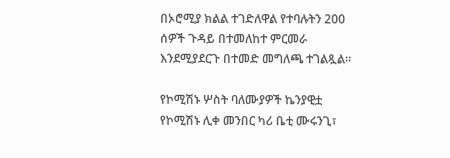በኦሮሚያ ክልል ተገድለዋል የተባሉትን 200 ሰዎች ጉዳይ በተመለከተ ምርመራ እንደሚያደርጉ በተመድ መግለጫ ተገልጿል።

የኮሚሽኑ ሦስት ባለሙያዎች ኬንያዊቷ የኮሚሽኑ ሊቀ መንበር ካሪ ቤቲ ሙሩንጊ፣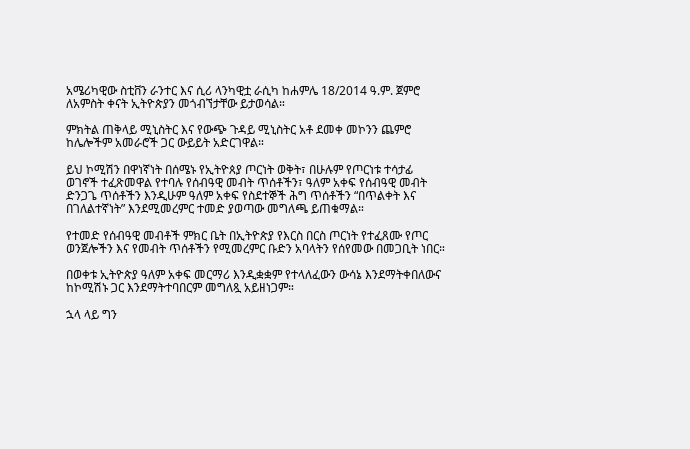አሜሪካዊው ስቲቨን ራንተር እና ሲሪ ላንካዊቷ ራሲካ ከሐምሌ 18/2014 ዓ.ም. ጀምሮ ለአምስት ቀናት ኢትዮጵያን መጎብኘታቸው ይታወሳል።

ምክትል ጠቅላይ ሚኒስትር እና የውጭ ጉዳይ ሚኒስትር አቶ ደመቀ መኮንን ጨምሮ ከሌሎችም አመራሮች ጋር ውይይት አድርገዋል።

ይህ ኮሚሽን በዋነኛነት በሰሜኑ የኢትዮጰያ ጦርነት ወቅት፣ በሁሉም የጦርነቱ ተሳታፊ ወገኖች ተፈጽመዋል የተባሉ የሰብዓዊ መብት ጥሰቶችን፣ ዓለም አቀፍ የሰብዓዊ መብት ድንጋጌ ጥሰቶችን እንዲሁም ዓለም አቀፍ የስደተኞች ሕግ ጥሰቶችን “በጥልቀት እና በገለልተኛነት” እንደሚመረምር ተመድ ያወጣው መግለጫ ይጠቁማል።

የተመድ የሰብዓዊ መብቶች ምክር ቤት በኢትዮጵያ የእርስ በርስ ጦርነት የተፈጸሙ የጦር ወንጀሎችን እና የመብት ጥሰቶችን የሚመረምር ቡድን አባላትን የሰየመው በመጋቢት ነበር።

በወቀቱ ኢትዮጵያ ዓለም አቀፍ መርማሪ እንዲቋቋም የተላለፈውን ውሳኔ እንደማትቀበለውና ከኮሚሽኑ ጋር እንደማትተባበርም መግለጿ አይዘነጋም።

ኋላ ላይ ግን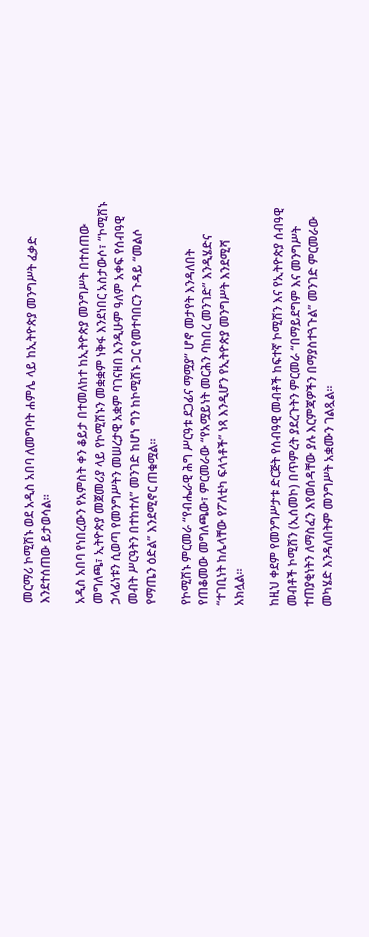መርማሪ ኮሚሽኑ ወደ አዲስ አበባ ለመግባት ሐምሌ ላይ ከኢትዮጵያ መንግሥት ፈቃድ እንደተሰጠው ይታወሳል።

አዲስ አበባ የነበረውን የአምስት ቀን ቆይታ በተመለከተ ከኢትዮጵያ መንግሥት በተሰጠው መግለጫ፣ ኢትዮጵያ መጀመሪያ ላይ የኮሚሽኑን መቋቋም ነቅፋ እንደነበር አስታውሶ፣ “ኮሚሽኑ ኃላፊነቱን ሲወጣ የመንግሥትን መሠረታዊ አቋም ባገናዘበ እንዲሁም ዓለም አቀፍ የሰብዓዊ መብት ሥርዓትን በተከተለ” መንገድ ከሆነ ግን ከኮሚሽኑ ጋር የመተባበርን ጉዳይ “መልሶ የማጤን ዕድል” እንደሚኖር ጠቁሟል።

የኮሚሽኑ ምርመራ “የብሔራዊ ሕግ ሥርዓቱ ደጋፊና ማሟያ” ሆኖ መታየት እንዳለበት የጠቆመው መግለጫው፣ ምርመራው “የአሟይነት መርሕን ባከበረ መንገድ” እንዲሄድና “ተገቢነት ከሌላቸው የፖለቲካ ፍላጎቶች” ነጻ እንዲሆን የኢትዮጵያ መንግሥት እንደሚሻ አክሏል።

ከዚህ ቀደም የመንግሥታቱ ድርጅት የሰብዓዊ መብቶች ከፍተኛ ኮሚሽን እና የኢትዮጵያ ሰብዓዊ መብቶች ኮሚሽን (ኢሰመኮ) በጥምረት ያደረጉትን ምርመራ “በማይደግም እና መንግሥት ተጠያቂነትን ለማስፈን እየወሰዳቸው ያሉ እርምጃዎችን በማያስተጓጉል” መንገድ ምርመራው መካሄድ እንዳለበትም መንግሥት አቋሙን ገልጿል።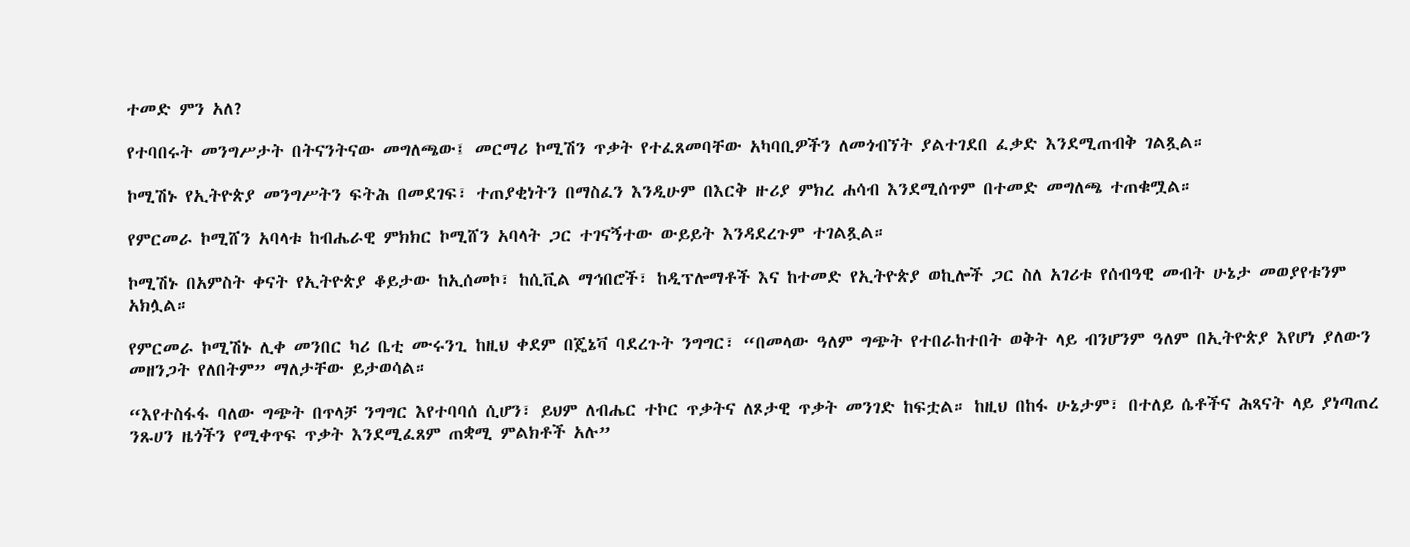ተመድ ምን አለ?

የተባበሩት መንግሥታት በትናንትናው መግለጫው፤ መርማሪ ኮሚሽን ጥቃት የተፈጸመባቸው አካባቢዎችን ለመጎብኘት ያልተገደበ ፈቃድ እንደሚጠብቅ ገልጿል።

ኮሚሽኑ የኢትዮጵያ መንግሥትን ፍትሕ በመደገፍ፣ ተጠያቂነትን በማስፈን እንዲሁም በእርቅ ዙሪያ ምክረ ሐሳብ እንደሚሰጥም በተመድ መግለጫ ተጠቁሟል።

የምርመራ ኮሚሸን አባላቱ ከብሔራዊ ምክክር ኮሚሸን አባላት ጋር ተገናኝተው ውይይት እንዳደረጉም ተገልጿል።

ኮሚሽኑ በአምስት ቀናት የኢትዮጵያ ቆይታው ከኢሰመኮ፣ ከሲቪል ማኅበሮች፣ ከዲፕሎማቶች እና ከተመድ የኢትዮጵያ ወኪሎች ጋር ስለ አገሪቱ የሰብዓዊ መብት ሁኔታ መወያየቱንም አክሏል።

የምርመራ ኮሚሽኑ ሊቀ መንበር ካሪ ቤቲ ሙሩንጊ ከዚህ ቀደም በጄኔቫ ባደረጉት ንግግር፣ “በመላው ዓለም ግጭት የተበራከተበት ወቅት ላይ ብንሆንም ዓለም በኢትዮጵያ እየሆነ ያለውን መዘንጋት የለበትም” ማለታቸው ይታወሳል።

“እየተስፋፋ ባለው ግጭት በጥላቻ ንግግር እየተባባሰ ሲሆን፣ ይህም ለብሔር ተኮር ጥቃትና ለጾታዊ ጥቃት መንገድ ከፍቷል። ከዚህ በከፋ ሁኔታም፣ በተለይ ሴቶችና ሕጻናት ላይ ያነጣጠረ ንጹሀን ዜጎችን የሚቀጥፍ ጥቃት እንደሚፈጸም ጠቋሚ ምልክቶች አሉ”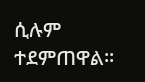ሲሉም ተደምጠዋል።